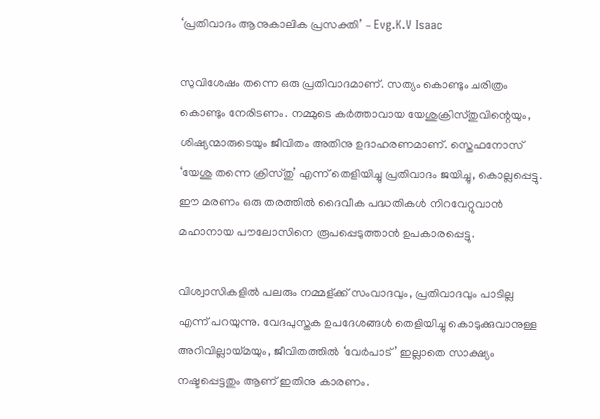‘പ്രതിവാദം ആനുകാലിക പ്രസക്തി’ – Evg.K.V Isaac

സുവിശേഷം തന്നെ ഒരു പ്രതിവാദമാണ്. സത്യം കൊണ്ടും ചരിത്രം കൊണ്ടും നേരിടണം. നമ്മുടെ കര്‍ത്താവായ യേശുക്രിസ്തുവിന്റെയും, ശിഷ്യന്മാരുടെയും ജീവിതം അതിനു ഉദാഹരണമാണ്. സ്തെഫനോസ് ‘യേശു തന്നെ ക്രിസ്തു’ എന്ന് തെളിയിച്ചു പ്രതിവാദം ജയിച്ചു, കൊല്ലപ്പെട്ടു. ഈ മരണം ഒരു തരത്തില്‍ ദൈവീക പദ്ധതികള്‍ നിറവേറ്റുവാന്‍ മഹാനായ പൗലോസിനെ രൂപപ്പെടുത്താന്‍ ഉപകാരപ്പെട്ടു.

വിശ്വാസികളില്‍ പലരും നമ്മള്ക്ക് സംവാദവും, പ്രതിവാദവും പാടില്ല എന്ന് പറയുന്നു. വേദപുസ്തക ഉപദേശങ്ങള്‍ തെളിയിച്ചു കൊടുക്കുവാനുള്ള അറിവില്ലായ്മയും, ജീവിതത്തില്‍ ‘വേര്‍പാട്‌’ ഇല്ലാതെ സാക്ഷ്യം നഷ്ടപ്പെട്ടതും ആണ് ഇതിനു കാരണം.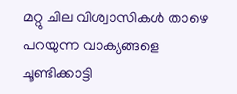മറ്റു ചില വിശ്വാസികള്‍ താഴെ പറയുന്ന വാക്യങ്ങളെ ചൂണ്ടിക്കാട്ടി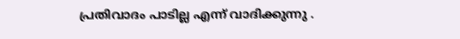പ്രതിവാദം പാടില്ല എന്ന് വാദിക്കുന്നു .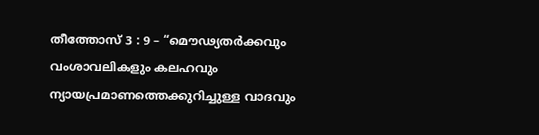തീത്തോസ് 3 : 9 – “മൌഢ്യതർക്കവും വംശാവലികളും കലഹവും ന്യായപ്രമാണത്തെക്കുറിച്ചുള്ള വാദവും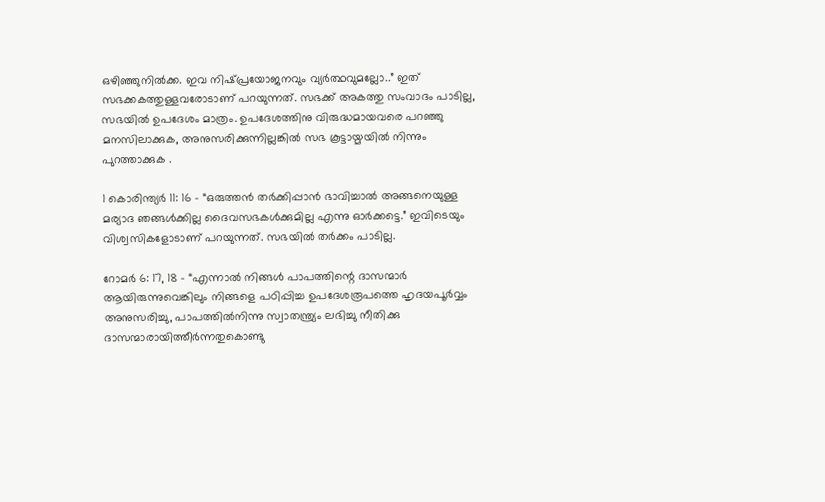ഒഴിഞ്ഞുനിൽക്ക. ഇവ നിഷ്‌പ്രയോജനവും വ്യർത്ഥവുമല്ലോ..” ഇത് സഭക്കകത്തുള്ളവരോടാണ് പറയുന്നത്. സഭക്ക് അകത്തു സംവാദം പാടില്ല, സഭയില്‍ ഉപദേശം മാത്രം. ഉപദേശത്തിനു വിരുദ്ധമായവരെ പറഞ്ഞു മനസിലാക്കുക, അനുസരിക്കുന്നില്ലങ്കില്‍ സഭ കൂട്ടായ്മയില്‍ നിന്നും പുറത്താക്കുക .

1 കൊരിന്ത്യര്‍ 11: 16 – “ഒരുത്തൻ തർക്കിപ്പാൻ ഭാവിച്ചാൽ അങ്ങനെയുള്ള മര്യാദ ഞങ്ങൾക്കില്ല ദൈവസഭകൾക്കുമില്ല എന്നു ഓർക്കട്ടെ.” ഇവിടെയും വിശ്വസികളോടാണ് പറയുന്നത്. സഭയില്‍ തര്‍ക്കം പാടില്ല.

റോമര്‍ 6: 17, 18 – “എന്നാൽ നിങ്ങൾ പാപത്തിന്റെ ദാസന്മാർ ആയിരുന്നുവെങ്കിലും നിങ്ങളെ പഠിപ്പിച്ച ഉപദേശരൂപത്തെ ഹൃദയപൂർവ്വം അനുസരിച്ചു, പാപത്തിൽനിന്നു സ്വാതന്ത്ര്യം ലഭിച്ചു നീതിക്കു ദാസന്മാരായിത്തീർന്നതുകൊണ്ടു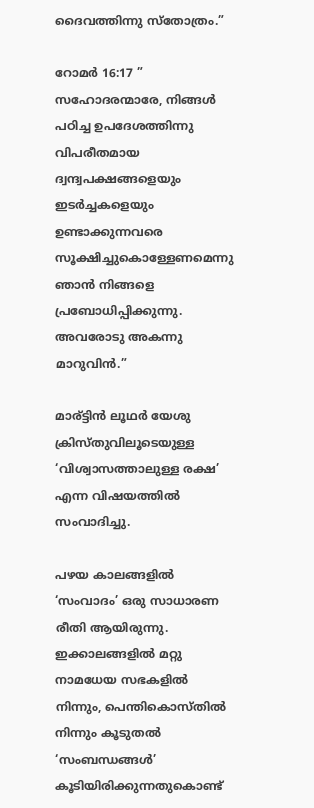ദൈവത്തിന്നു സ്തോത്രം.”

റോമര്‍ 16:17 ” സഹോദരന്മാരേ, നിങ്ങൾ പഠിച്ച ഉപദേശത്തിന്നു വിപരീതമായ ദ്വന്ദ്വപക്ഷങ്ങളെയും ഇടർച്ചകളെയും ഉണ്ടാക്കുന്നവരെ സൂക്ഷിച്ചുകൊള്ളേണമെന്നു ഞാൻ നിങ്ങളെ പ്രബോധിപ്പിക്കുന്നു. അവരോടു അകന്നു മാറുവിൻ.”

മാര്ട്ടിന്‍ ലൂഥര്‍ യേശു ക്രിസ്തുവിലൂടെയുള്ള ‘വിശ്വാസത്താലുള്ള രക്ഷ’ എന്ന വിഷയത്തില്‍ സംവാദിച്ചു.

പഴയ കാലങ്ങളില്‍ ‘സംവാദം’ ഒരു സാധാരണ രീതി ആയിരുന്നു. ഇക്കാലങ്ങളില്‍ മറ്റു നാമധേയ സഭകളില്‍ നിന്നും, പെന്തികൊസ്തില്‍ നിന്നും കൂടുതല്‍ ‘സംബന്ധങ്ങള്‍’ കൂടിയിരിക്കുന്നതുകൊണ്ട്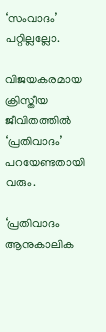‘സംവാദം’ പറ്റില്ലല്ലോ.

വിജയകരമായ ക്രിസ്തീയ ജീവിതത്തില്‍ ‘പ്രതിവാദം’ പറയേണ്ടതായി വരും.

‘പ്രതിവാദം ആനുകാലിക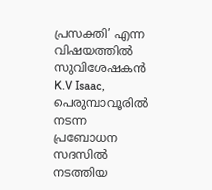പ്രസക്തി’ എന്ന വിഷയത്തില്‍ സുവിശേഷകന്‍ K.V Isaac, പെരുമ്പാവൂരില്‍ നടന്ന പ്രബോധന സദസില്‍ നടത്തിയ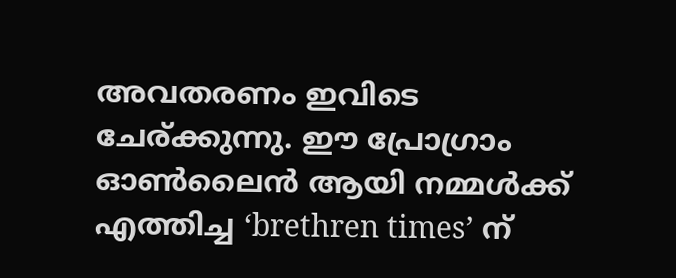അവതരണം ഇവിടെ ചേര്ക്കുന്നു. ഈ പ്രോഗ്രാം ഓണ്‍ലൈന്‍ ആയി നമ്മള്‍ക്ക് എത്തിച്ച ‘brethren times’ ന്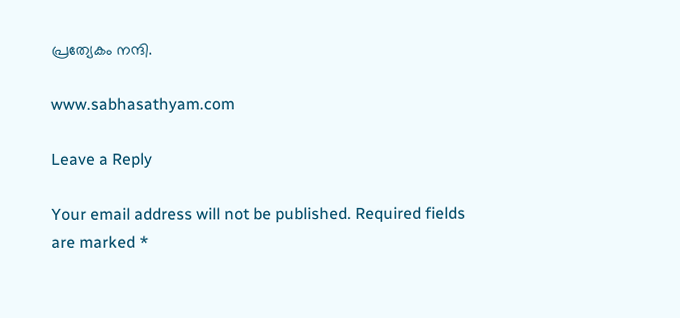പ്രത്യേകം നന്ദി.

www.sabhasathyam.com

Leave a Reply

Your email address will not be published. Required fields are marked *